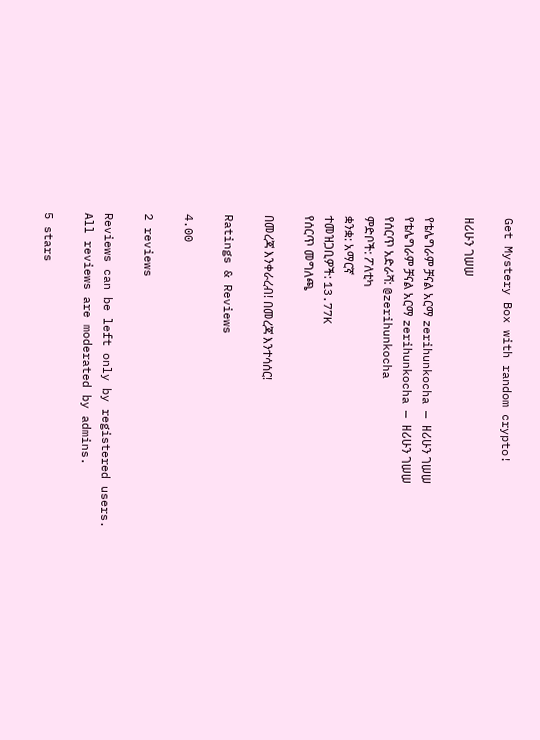Get Mystery Box with random crypto!

ዘሪሁን ገሠሠ

የቴሌግራም ቻናል አርማ zerihunkocha — ዘሪሁን ገሠሠ
የቴሌግራም ቻናል አርማ zerihunkocha — ዘሪሁን ገሠሠ
የሰርጥ አድራሻ: @zerihunkocha
ምድቦች: ፖለቲካ
ቋንቋ: አማርኛ
ተመዝጋቢዎች: 13.77K
የሰርጥ መግለጫ

በመረጃ እንቀራረብ! በመረጃ እንተሳሰር!

Ratings & Reviews

4.00

2 reviews

Reviews can be left only by registered users. All reviews are moderated by admins.

5 stars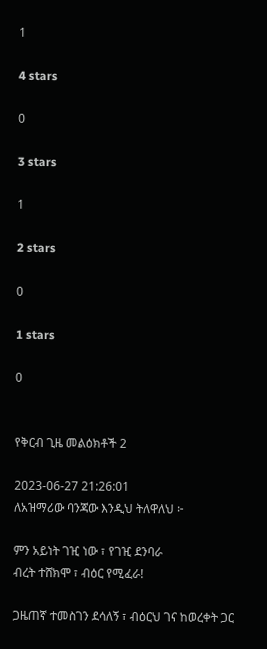1

4 stars

0

3 stars

1

2 stars

0

1 stars

0


የቅርብ ጊዜ መልዕክቶች 2

2023-06-27 21:26:01
ለአዝማሪው ባንጃው እንዲህ ትለዋለህ ፦

ምን አይነት ገዢ ነው ፣ የገዢ ደንባራ
ብረት ተሸክሞ ፣ ብዕር የሚፈራ!

ጋዜጠኛ ተመስገን ደሳለኝ ፣ ብዕርህ ገና ከወረቀት ጋር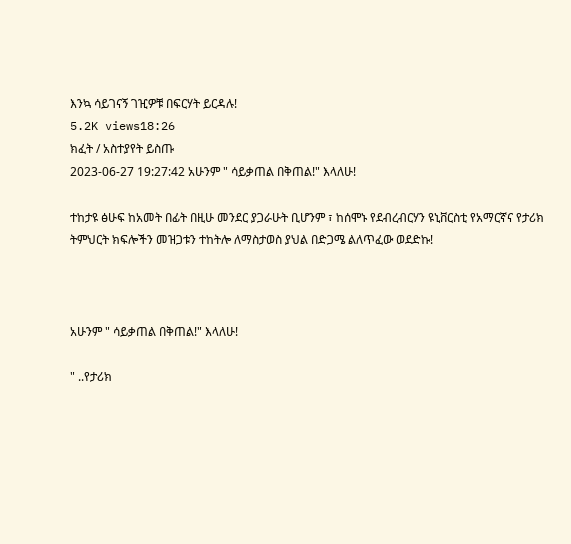እንኳ ሳይገናኝ ገዢዎቹ በፍርሃት ይርዳሉ!
5.2K views18:26
ክፈት / አስተያየት ይስጡ
2023-06-27 19:27:42 አሁንም " ሳይቃጠል በቅጠል!" እላለሁ!

ተከታዩ ፅሁፍ ከአመት በፊት በዚሁ መንደር ያጋራሁት ቢሆንም ፣ ከሰሞኑ የደብረብርሃን ዩኒቨርስቲ የአማርኛና የታሪክ ትምህርት ክፍሎችን መዝጋቱን ተከትሎ ለማስታወስ ያህል በድጋሜ ልለጥፈው ወደድኩ!



አሁንም " ሳይቃጠል በቅጠል!" እላለሁ!

" ..የታሪክ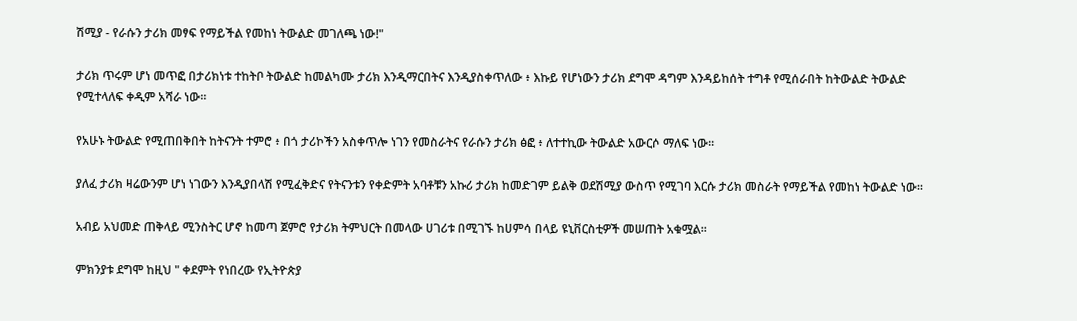ሽሚያ - የራሱን ታሪክ መፃፍ የማይችል የመከነ ትውልድ መገለጫ ነው!"

ታሪክ ጥሩም ሆነ መጥፎ በታሪክነቱ ተከትቦ ትውልድ ከመልካሙ ታሪክ እንዲማርበትና እንዲያስቀጥለው ፥ እኩይ የሆነውን ታሪክ ደግሞ ዳግም እንዳይከሰት ተግቶ የሚሰራበት ከትውልድ ትውልድ የሚተላለፍ ቀዲም አሻራ ነው፡፡

የአሁኑ ትውልድ የሚጠበቅበት ከትናንት ተምሮ ፥ በጎ ታሪኮችን አስቀጥሎ ነገን የመስራትና የራሱን ታሪክ ፅፎ ፥ ለተተኪው ትውልድ አውርሶ ማለፍ ነው፡፡

ያለፈ ታሪክ ዛሬውንም ሆነ ነገውን እንዲያበላሽ የሚፈቅድና የትናንቱን የቀድምት አባቶቹን አኩሪ ታሪክ ከመድገም ይልቅ ወደሽሚያ ውስጥ የሚገባ እርሱ ታሪክ መስራት የማይችል የመከነ ትውልድ ነው፡፡

አብይ አህመድ ጠቅላይ ሚንስትር ሆኖ ከመጣ ጀምሮ የታሪክ ትምህርት በመላው ሀገሪቱ በሚገኙ ከሀምሳ በላይ ዩኒቨርስቲዎች መሠጠት አቁሟል፡፡

ምክንያቱ ደግሞ ከዚህ " ቀደምት የነበረው የኢትዮጵያ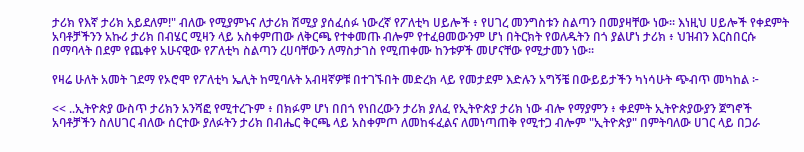ታሪክ የእኛ ታሪክ አይደለም!" ብለው የሚያምኑና ለታሪክ ሽሚያ ያሰፈሰፉ ነውረኛ የፖለቲካ ሀይሎች ፥ የሀገረ መንግስቱን ስልጣን በመያዛቸው ነው፡፡ እነዚህ ሀይሎች የቀደምት አባቶቻችንን አኩሪ ታሪክ በብሄር ሚዛን ላይ አስቀምጠው ለቅርጫ የተቀመጡ ብሎም የተፈፀመውንም ሆነ በትርክት የወለዱትን በጎ ያልሆነ ታሪክ ፥ ህዝብን እርስበርሱ በማባላት በደም የጨቀየ አሁናዊው የፖለቲካ ስልጣን ረሀባቸውን ለማስታገስ የሚጠቀሙ ከንቱዎች መሆናቸው የሚታመን ነው፡፡

የዛሬ ሁለት አመት ገደማ የኦሮሞ የፖለቲካ ኤሊት ከሚባሉት አብዛኛዎቹ በተገኙበት መድረክ ላይ የመታደም እድሉን አግኝቼ በውይይታችን ካነሳሁት ጭብጥ መካከል ፦

<< ..ኢትዮጵያ ውስጥ ታሪክን አንሻፎ የሚተረጉም ፥ በክፉም ሆነ በበጎ የነበረውን ታሪክ ያለፈ የኢትዮጵያ ታሪክ ነው ብሎ የማያምን ፥ ቀደምት ኢትዮጵያውያን ጀግኖች አባቶቻችን ስለሀገር ብለው ሰርተው ያለፉትን ታሪክ በብሔር ቅርጫ ላይ አስቀምጦ ለመከፋፈልና ለመነጣጠቅ የሚተጋ ብሎም "ኢትዮጵያ" በምትባለው ሀገር ላይ በጋራ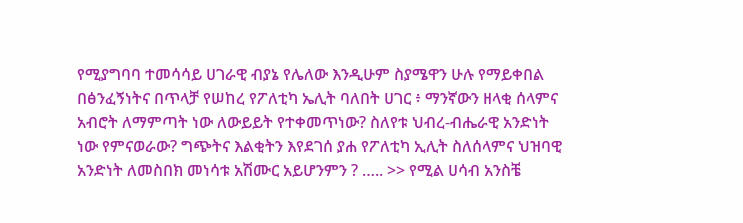የሚያግባባ ተመሳሳይ ሀገራዊ ብያኔ የሌለው እንዲሁም ስያሜዋን ሁሉ የማይቀበል በፅንፈኝነትና በጥላቻ የሠከረ የፖለቲካ ኤሊት ባለበት ሀገር ፥ ማንኛውን ዘላቂ ሰላምና አብሮት ለማምጣት ነው ለውይይት የተቀመጥነው? ስለየቱ ህብረ-ብሔራዊ አንድነት ነው የምናወራው? ግጭትና እልቂትን እየደገሰ ያሐ የፖለቲካ ኢሊት ስለሰላምና ህዝባዊ አንድነት ለመስበክ መነሳቱ አሽሙር አይሆንምን ? ….. >> የሚል ሀሳብ አንስቼ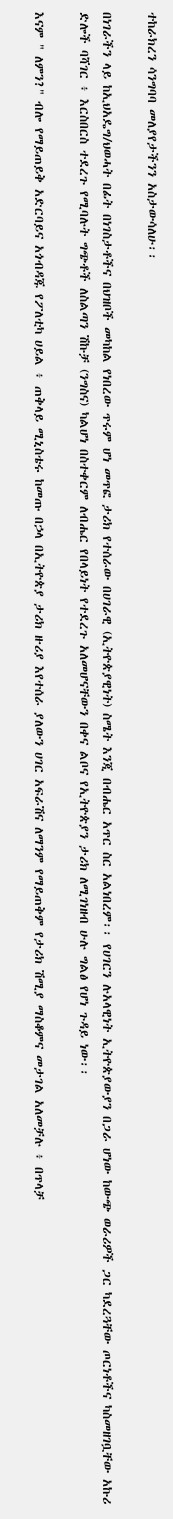ተከራክረን ሳንግባባ መለያየታችንን አስታውሳለሁ፡፡

በነገራችን ላይ ከኢህአዴግ/ህወሓት በፊት በነገስታቶችና በህዝቦች መካከል የነበረው ጥሩም ሆነ መጥፎ ታሪክ የተሰራው በሀገራዊ (ኢትዮጵያዊነት) ስሜት እንጂ በብሔር አጥር ስር አልነበረም፡፡ የሀገርን ሉአላዊነት ኢትዮጵያውያን በጋራ ሆነው ከውጭ ወራሪዎች ጋር ካደረጓቸው ጦርነቶችና ካስመዘገቧቸው አኩሪ ድሎች ባሻገር ፥ እርስበርስ ተደረጉ የሚባሉት ግጭቶች ለስልጣን ሽኩቻ (ንግስና) ካልሆነ በስተቀርም ለብሔር የበላይነት የተደረጉ አለመሆናቸውን በቀና ልቦና የኢትዮጵያን ታሪክ ለሚገነዘብ ሁሉ ግልፅ የሆነ ጉዳይ ነው፡፡

እናም " ለምን?" ብሎ የማይጠይቅ አድርባይና አጎብዳጁ የፖለቲካ ሀይል ፥ ጠቅላይ ሚኒስቴሩ ከመጡ በኃላ በኢትዮጵያ ታሪክ ዙሪያ እየተሰራ ያለውን ሀገር አፍራሽና ለማንም የማይጠቅም የታሪክ ሽሚያ ማስቆምና መታገል አለመቻሉ ፥ በጥላቻ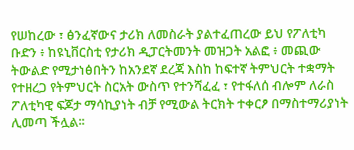የሠከረው ፣ ፅንፈኛውና ታሪክ ለመስራት ያልተፈጠረው ይህ የፖለቲካ ቡድን ፥ ከዩኒቨርስቲ የታሪክ ዲፓርትመንት መዝጋት አልፎ ፥ መጪው ትውልድ የሚታነፅበትን ከአንደኛ ደረጃ እስከ ከፍተኛ ትምህርት ተቋማት የተዘረጋ የትምህርት ስርአት ውስጥ የተንሻፈፈ ፣ የተፋለሰ ብሎም ለራስ ፖለቲካዊ ፍጆታ ማሳኪያነት ብቻ የሚውል ትርክት ተቀርፆ በማስተማሪያነት ሊመጣ ችሏል፡፡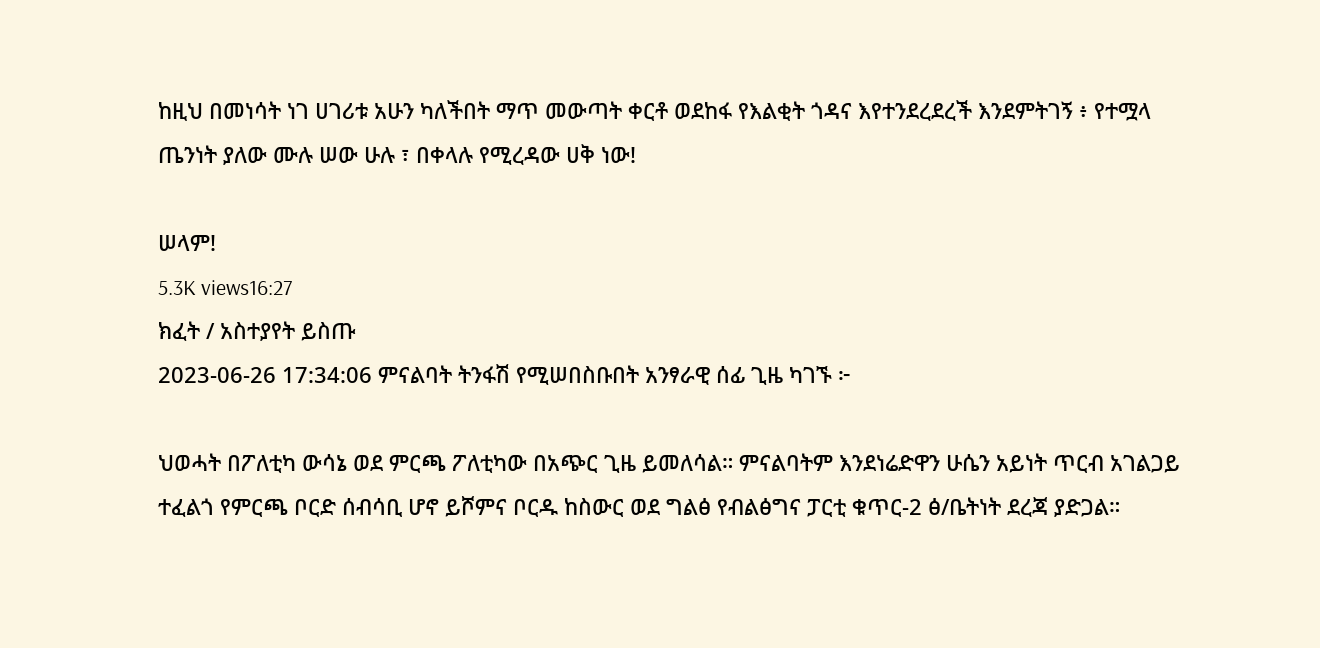ከዚህ በመነሳት ነገ ሀገሪቱ አሁን ካለችበት ማጥ መውጣት ቀርቶ ወደከፋ የእልቂት ጎዳና እየተንደረደረች እንደምትገኝ ፥ የተሟላ ጤንነት ያለው ሙሉ ሠው ሁሉ ፣ በቀላሉ የሚረዳው ሀቅ ነው!

ሠላም!
5.3K views16:27
ክፈት / አስተያየት ይስጡ
2023-06-26 17:34:06 ምናልባት ትንፋሽ የሚሠበስቡበት አንፃራዊ ሰፊ ጊዜ ካገኙ ፦

ህወሓት በፖለቲካ ውሳኔ ወደ ምርጫ ፖለቲካው በአጭር ጊዜ ይመለሳል። ምናልባትም እንደነሬድዋን ሁሴን አይነት ጥርብ አገልጋይ ተፈልጎ የምርጫ ቦርድ ሰብሳቢ ሆኖ ይሾምና ቦርዱ ከስውር ወደ ግልፅ የብልፅግና ፓርቲ ቁጥር-2 ፅ/ቤትነት ደረጃ ያድጋል።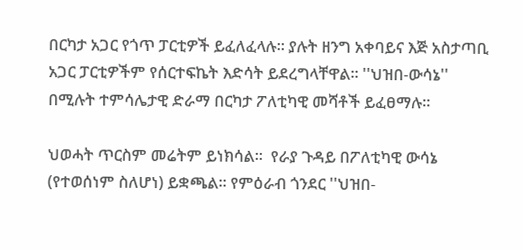በርካታ አጋር የጎጥ ፓርቲዎች ይፈለፈላሉ። ያሉት ዘንግ አቀባይና እጅ አስታጣቢ አጋር ፓርቲዎችም የሰርተፍኬት እድሳት ይደረግላቸዋል። ''ህዝበ-ውሳኔ'' በሚሉት ተምሳሌታዊ ድራማ በርካታ ፖለቲካዊ መሻቶች ይፈፀማሉ።

ህወሓት ጥርስም መሬትም ይነክሳል።  የራያ ጉዳይ በፖለቲካዊ ውሳኔ (የተወሰነም ስለሆነ) ይቋጫል። የምዕራብ ጎንደር ''ህዝበ-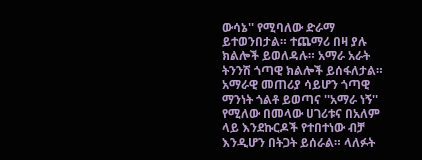ውሳኔ'' የሚባለው ድራማ ይተወንበታል። ተጨማሪ በዛ ያሉ ክልሎች ይወለዳሉ። አማራ አራት ትንንሽ ጎጣዊ ክልሎች ይሰፋለታል። አማራዊ መጠሪያ ሳይሆን ጎጣዊ ማንነት ጎልቶ ይወጣና ''አማራ ነኝ'' የሚለው በመላው ሀገሪቱና በአለም ላይ እንደኩርዶች የተበተነው ብቻ እንዲሆን በትጋት ይሰራል። ላለፉት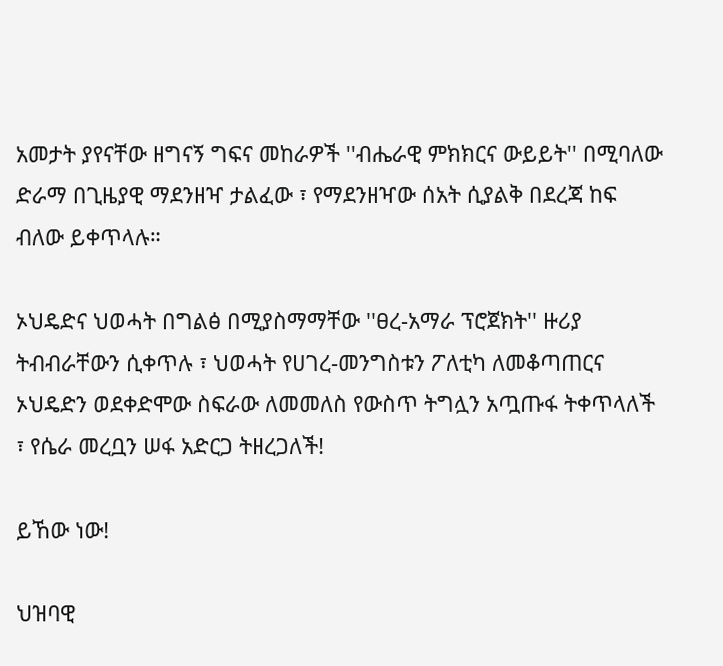አመታት ያየናቸው ዘግናኝ ግፍና መከራዎች ''ብሔራዊ ምክክርና ውይይት'' በሚባለው ድራማ በጊዜያዊ ማደንዘዣ ታልፈው ፣ የማደንዘዣው ሰአት ሲያልቅ በደረጃ ከፍ ብለው ይቀጥላሉ።

ኦህዴድና ህወሓት በግልፅ በሚያስማማቸው ''ፀረ-አማራ ፕሮጀክት'' ዙሪያ ትብብራቸውን ሲቀጥሉ ፣ ህወሓት የሀገረ-መንግስቱን ፖለቲካ ለመቆጣጠርና ኦህዴድን ወደቀድሞው ስፍራው ለመመለስ የውስጥ ትግሏን አጧጡፋ ትቀጥላለች ፣ የሴራ መረቧን ሠፋ አድርጋ ትዘረጋለች!

ይኸው ነው!

ህዝባዊ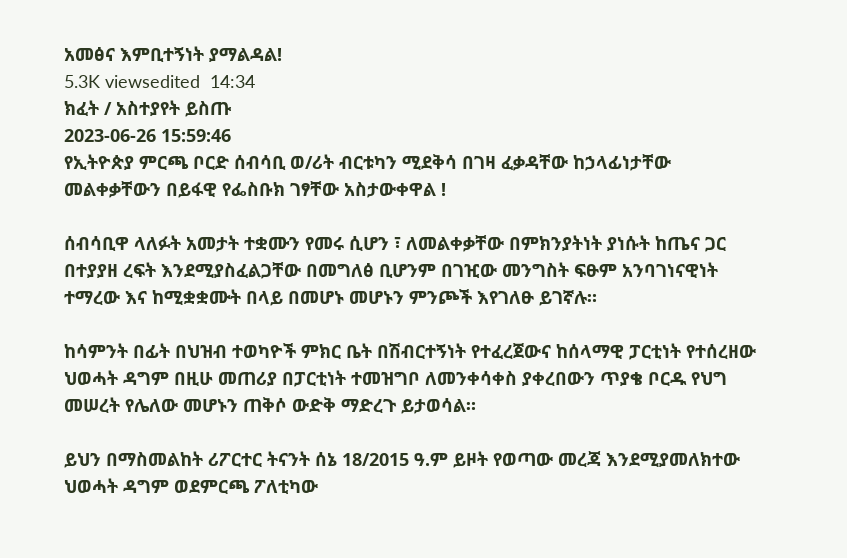አመፅና እምቢተኝነት ያማልዳል!
5.3K viewsedited  14:34
ክፈት / አስተያየት ይስጡ
2023-06-26 15:59:46
የኢትዮጵያ ምርጫ ቦርድ ሰብሳቢ ወ/ሪት ብርቱካን ሚደቅሳ በገዛ ፈቃዳቸው ከኃላፊነታቸው መልቀቃቸውን በይፋዊ የፌስቡክ ገፃቸው አስታውቀዋል !

ሰብሳቢዋ ላለፉት አመታት ተቋሙን የመሩ ሲሆን ፣ ለመልቀቃቸው በምክንያትነት ያነሱት ከጤና ጋር በተያያዘ ረፍት እንደሚያስፈልጋቸው በመግለፅ ቢሆንም በገዢው መንግስት ፍፁም አንባገነናዊነት ተማረው እና ከሚቋቋሙት በላይ በመሆኑ መሆኑን ምንጮች እየገለፁ ይገኛሉ።

ከሳምንት በፊት በህዝብ ተወካዮች ምክር ቤት በሽብርተኝነት የተፈረጀውና ከሰላማዊ ፓርቲነት የተሰረዘው ህወሓት ዳግም በዚሁ መጠሪያ በፓርቲነት ተመዝግቦ ለመንቀሳቀስ ያቀረበውን ጥያቄ ቦርዱ የህግ መሠረት የሌለው መሆኑን ጠቅሶ ውድቅ ማድረጉ ይታወሳል።

ይህን በማስመልከት ሪፖርተር ትናንት ሰኔ 18/2015 ዓ.ም ይዞት የወጣው መረጃ እንደሚያመለክተው ህወሓት ዳግም ወደምርጫ ፖለቲካው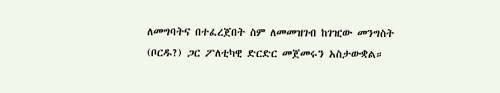ለመግባትና በተፈረጀበት ስም ለመመዝገብ ከገዢው መንግስት (ቦርዱ?) ጋር ፖለቲካዊ ድርድር መጀመሩን አስታውቋል።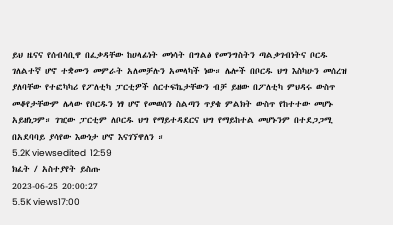ይህ ዜናና የሰብሳቢዋ በፈቃዳቸው ከሀላፊነት መነሳት በግልፅ የመንግስትን ጣልቃገብነትና ቦርዱ ገለልተኛ ሆኖ ተቋሙን መምራት አለመቻሉን አመላካች ነው። ሌሎች በቦርዱ ህግ እስካሁን መሰረዝ ያለባቸው የተፎካካሪ የፖለቲካ ፓርቲዎች ሰርተፍኬታቸውን ብቻ ይዘው በፖለቲካ ምህዳሩ ውስጥ መቆየታቸውም ሌላው የቦርዱን ነፃ ሆኖ የመወሰን ስልጣን ጥያቄ ምልክት ውስጥ የከተተው መሆኑ አይዘነጋም። ገዢው ፓርቲም ለቦርዱ ህግ የማይተዳደርና ህግ የማይከተል መሆኑንም በተደጋጋሚ በአደባባይ ያሳየው እውነታ ሆኖ እናገኘዋለን ።
5.2K viewsedited  12:59
ክፈት / አስተያየት ይስጡ
2023-06-25 20:00:27
5.5K views17:00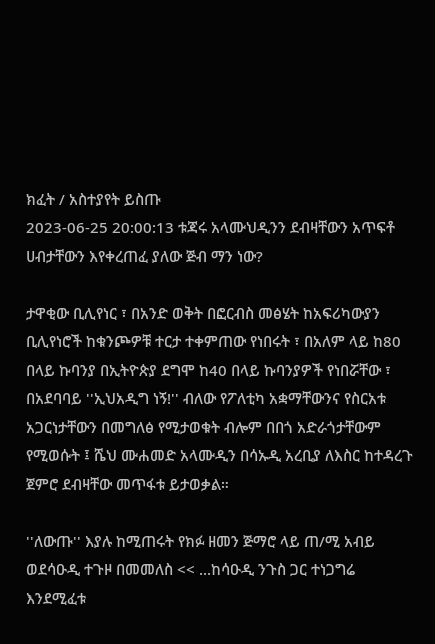ክፈት / አስተያየት ይስጡ
2023-06-25 20:00:13 ቱጃሩ አላሙህዲንን ደብዛቸውን አጥፍቶ ሀብታቸውን እየቀረጠፈ ያለው ጅብ ማን ነው?

ታዋቂው ቢሊየነር ፣ በአንድ ወቅት በፎርብስ መፅሄት ከአፍሪካውያን ቢሊየነሮች ከቁንጮዎቹ ተርታ ተቀምጠው የነበሩት ፣ በአለም ላይ ከ80 በላይ ኩባንያ በኢትዮጵያ ደግሞ ከ40 በላይ ኩባንያዎች የነበሯቸው ፣ በአደባባይ ''ኢህአዲግ ነኝ!'' ብለው የፖለቲካ አቋማቸውንና የስርአቱ አጋርነታቸውን በመግለፅ የሚታወቁት ብሎም በበጎ አድራጎታቸውም የሚወሱት ፤ ሼህ ሙሐመድ አላሙዲን በሳኡዲ አረቢያ ለእስር ከተዳረጉ ጀምሮ ደብዛቸው መጥፋቱ ይታወቃል።

''ለውጡ'' እያሉ ከሚጠሩት የክፉ ዘመን ጅማሮ ላይ ጠ/ሚ አብይ ወደሳዑዲ ተጉዞ በመመለስ << ...ከሳዑዲ ንጉስ ጋር ተነጋግሬ እንደሚፈቱ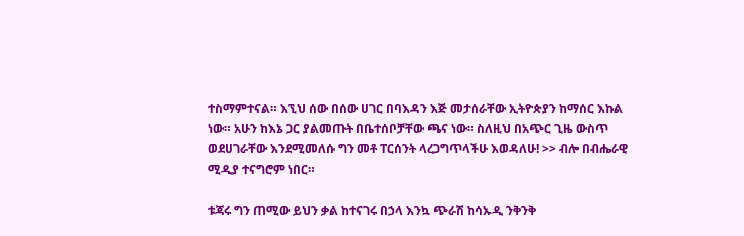ተስማምተናል። እኚህ ሰው በሰው ሀገር በባእዳን እጅ መታሰራቸው ኢትዮጵያን ከማሰር እኩል ነው። አሁን ከእኔ ጋር ያልመጡት በቤተሰቦቻቸው ጫና ነው። ስለዚህ በአጭር ጊዜ ውስጥ ወደሀገራቸው እንደሚመለሱ ግን መቶ ፐርሰንት ላረጋግጥላችሁ እወዳለሁ! >> ብሎ በብሔራዊ ሚዲያ ተናግሮም ነበር።

ቱጃሩ ግን ጠሚው ይህን ቃል ከተናገሩ በኃላ እንኳ ጭራሽ ከሳኡዲ ንቅንቅ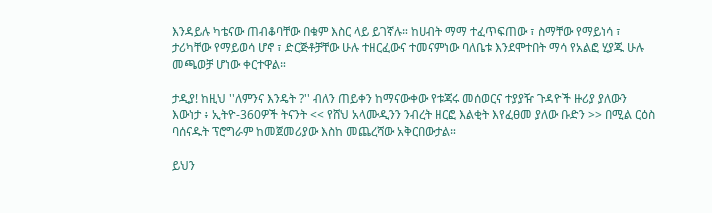እንዳይሉ ካቴናው ጠብቆባቸው በቁም እስር ላይ ይገኛሉ። ከሀብት ማማ ተፈጥፍጠው ፣ ስማቸው የማይነሳ ፣ ታሪካቸው የማይወሳ ሆኖ ፣ ድርጅቶቻቸው ሁሉ ተዘርፈውና ተመናምነው ባለቤቱ እንደሞተበት ማሳ የአልፎ ሂያጁ ሁሉ መጫወቻ ሆነው ቀርተዋል።

ታዲያ! ከዚህ ''ለምንና እንዴት ?'' ብለን ጠይቀን ከማናውቀው የቱጃሩ መሰወርና ተያያዥ ጉዳዮች ዙሪያ ያለውን እውነታ ፥ ኢትዮ-360ዎች ትናንት << የሸህ አላሙዲንን ንብረት ዘርፎ እልቂት እየፈፀመ ያለው ቡድን >> በሚል ርዕስ ባሰናዱት ፕሮግራም ከመጀመሪያው እስከ መጨረሻው አቅርበውታል።

ይህን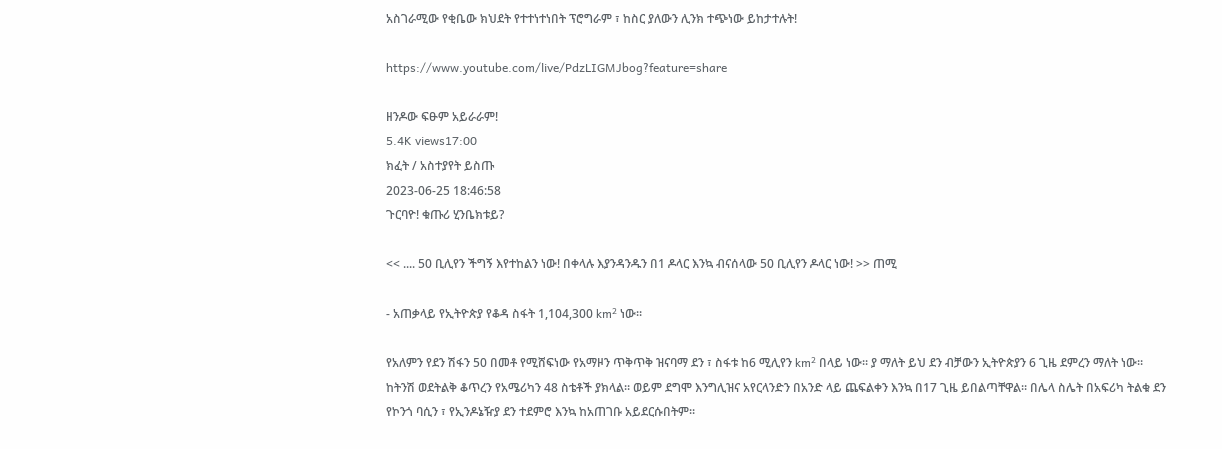አስገራሚው የቂቤው ክህደት የተተነተነበት ፕሮግራም ፣ ከስር ያለውን ሊንክ ተጭነው ይከታተሉት!

https://www.youtube.com/live/PdzLIGMJbog?feature=share

ዘንዶው ፍፁም አይራራም!
5.4K views17:00
ክፈት / አስተያየት ይስጡ
2023-06-25 18:46:58
ጉርባዮ! ቁጡሪ ሂንቤክቱይ?

<< .... 50 ቢሊየን ችግኝ እየተከልን ነው! በቀላሉ እያንዳንዱን በ1 ዶላር እንኳ ብናሰላው 50 ቢሊየን ዶላር ነው! >> ጠሚ

- አጠቃላይ የኢትዮጵያ የቆዳ ስፋት 1,104,300 km² ነው።

የአለምን የደን ሽፋን 50 በመቶ የሚሸፍነው የአማዞን ጥቅጥቅ ዝናባማ ደን ፣ ስፋቱ ከ6 ሚሊየን km² በላይ ነው። ያ ማለት ይህ ደን ብቻውን ኢትዮጵያን 6 ጊዜ ደምረን ማለት ነው። ከትንሽ ወደትልቅ ቆጥረን የአሜሪካን 48 ስቴቶች ያክላል። ወይም ደግሞ እንግሊዝና አየርላንድን በአንድ ላይ ጨፍልቀን እንኳ በ17 ጊዜ ይበልጣቸዋል። በሌላ ስሌት በአፍሪካ ትልቁ ደን የኮንጎ ባሲን ፣ የኢንዶኔዥያ ደን ተደምሮ እንኳ ከአጠገቡ አይደርሱበትም።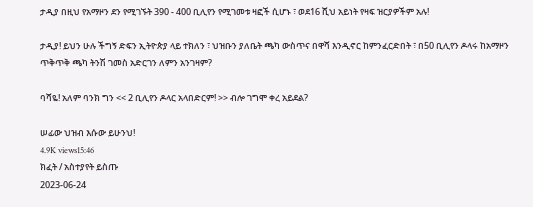ታዲያ በዚህ የአማዞን ደን የሚገኙት 390 - 400 ቢሊየን የሚገመቱ ዛፎች ሲሆኑ ፣ ወደ16 ሺህ አይነት የዛፍ ዝርያዎችም አሉ!

ታዲያ! ይህን ሁሉ ችግኝ ድፍን ኢትዮጵያ ላይ ተክለን ፣ ህዝቡን ያለቤት ጫካ ውስጥና በዋሻ እንዲኖር ከምንፈርድበት ፣ በ50 ቢሊየን ዶላሩ ከአማዞን ጥቅጥቅ ጫካ ትንሽ ገመስ አድርገን ለምን አንገዛም?

ባሻዬ! አለም ባንክ ግን << 2 ቢሊየን ዶላር አላበድርም! >> ብሎ ገግሞ ቀረ አይደል?

ሠፊው ህዝብ እሱው ይሁንህ!
4.9K views15:46
ክፈት / አስተያየት ይስጡ
2023-06-24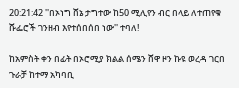20:21:42 ''በኦነግ ሸኔ ታግተው ከ50 ሚሊየን ብር በላይ ለተጠየቁ ሹፌሮች ገንዘብ እየተሰበሰበ ነው'' ተባለ!

ከአምስት ቀን በፊት በኦሮሚያ ክልል ሰሜን ሸዋ ዞን ኩዩ ወረዳ ገርበ ጉራቻ ከተማ አካባቢ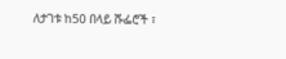ለታገቱ ከ50 በላይ ሹፌሮች ፣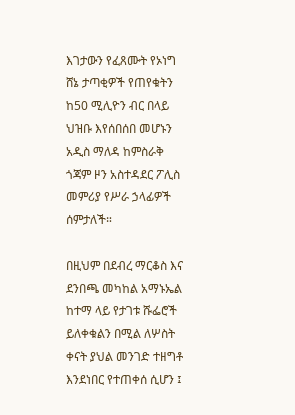እገታውን የፈጸሙት የኦነግ ሸኔ ታጣቂዎች የጠየቁትን ከ50 ሚሊዮን ብር በላይ ህዝቡ እየሰበሰበ መሆኑን አዲስ ማለዳ ከምስራቅ ጎጃም ዞን አስተዳደር ፖሊስ መምሪያ የሥራ ኃላፊዎች ሰምታለች።

በዚህም በደብረ ማርቆስ እና ደንበጫ መካከል አማኑኤል ከተማ ላይ የታገቱ ሹፌሮች ይለቀቁልን በሚል ለሦስት ቀናት ያህል መንገድ ተዘግቶ እንደነበር የተጠቀሰ ሲሆን ፤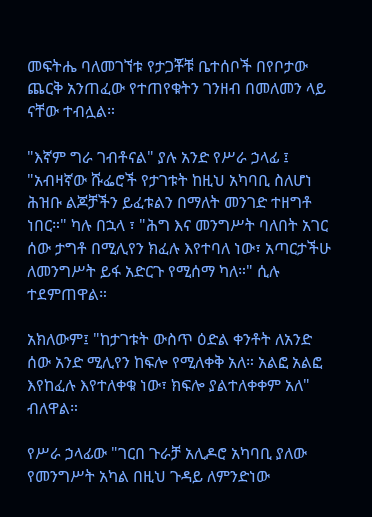መፍትሔ ባለመገኘቱ የታጋቾቹ ቤተሰቦች በየቦታው ጨርቅ አንጠፈው የተጠየቁትን ገንዘብ በመለመን ላይ ናቸው ተብሏል።

"እኛም ግራ ገብቶናል" ያሉ አንድ የሥራ ኃላፊ ፤ "አብዛኛው ሹፌሮች የታገቱት ከዚህ አካባቢ ስለሆነ ሕዝቡ ልጆቻችን ይፈቱልን በማለት መንገድ ተዘግቶ ነበር።" ካሉ በኋላ ፣ "ሕግ እና መንግሥት ባለበት አገር ሰው ታግቶ በሚሊየን ክፈሉ እየተባለ ነው፣ አጣርታችሁ ለመንግሥት ይፋ አድርጉ የሚሰማ ካለ።" ሲሉ ተደምጠዋል።

አክለውም፤ "ከታገቱት ውስጥ ዕድል ቀንቶት ለአንድ ሰው አንድ ሚሊየን ከፍሎ የሚለቀቅ አለ። አልፎ አልፎ እየከፈሉ እየተለቀቁ ነው፣ ክፍሎ ያልተለቀቀም አለ" ብለዋል።

የሥራ ኃላፊው "ገርበ ጉራቻ አሊዶሮ አካባቢ ያለው የመንግሥት አካል በዚህ ጉዳይ ለምንድነው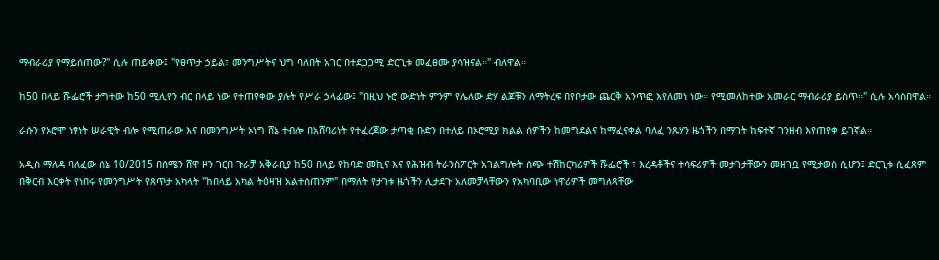ማብራሪያ የማይሰጠው?" ሲሉ ጠይቀው፤ "የፀጥታ ኃይል፣ መንግሥትና ህግ ባለበት አገር በተደጋጋሚ ድርጊቱ መፈፀሙ ያሳዝናል።" ብለዋል።

ከ50 በላይ ሹፌሮች ታግተው ከ50 ሚሊየን ብር በላይ ነው የተጠየቀው ያሉት የሥራ ኃላፊው፤ "በዚህ ኑሮ ውድነት ምንም የሌለው ድሃ ልጆቹን ለማትረፍ በየቦታው ጨርቅ አንጥፎ እየለመነ ነው። የሚመለከተው አመራር ማብራሪያ ይስጥ።" ሲሉ አሳስበዋል።

ራሱን የኦሮሞ ነፃነት ሠራዊት ብሎ የሚጠራው እና በመንግሥት ኦነግ ሸኔ ተብሎ በአሸባሪነት የተፈረጀው ታጣቂ ቡድን በተለይ በኦሮሚያ ክልል ሰዎችን ከመግደልና ከማፈናቀል ባለፈ ንጹሃን ዜጎችን በማገት ከፍተኛ ገንዘብ እየጠየቀ ይገኛል።

አዲስ ማለዳ ባለፈው ሰኔ 10/2015 በሰሜን ሸዋ ዞን ገርበ ጉራቻ አቅራቢያ ከ50 በላይ የከባድ መኪና እና የሕዝብ ትራንስፖርት አገልግሎት ሰጭ ተሽከርካሪዎች ሹፌሮች ፣ እረዳቶችና ተሳፍሪዎች መታገታቸውን መዘገቧ የሚታወስ ሲሆን፤ ድርጊቱ ሲፈጸም በቅርብ እርቀት የነበሩ የመንግሥት የጸጥታ አካላት "ከበላይ አካል ትዕዛዝ አልተሰጠንም" በማለት የታገቱ ዜጎችን ሊታደጉ አለመቻላቸውን የአካባቢው ነዋሪዎች መግለጻቸው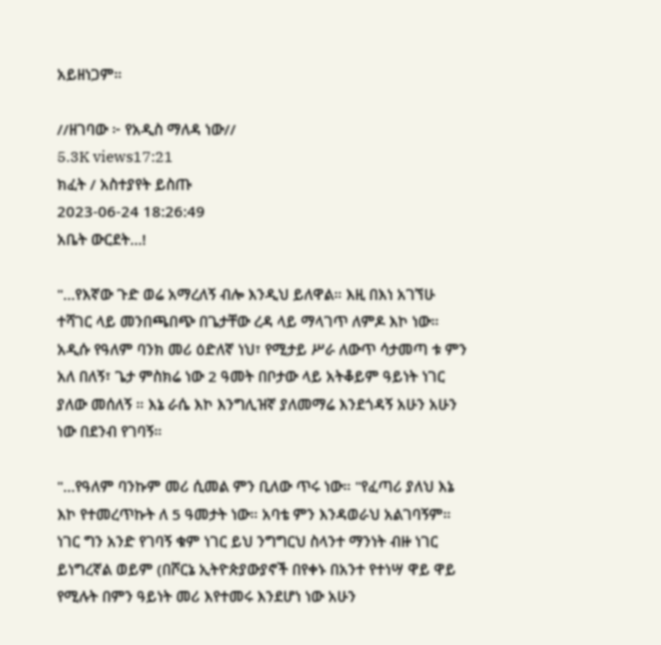አይዘነጋም።

//ዘገባው ፦ የአዲስ ማለዳ ነው//
5.3K views17:21
ክፈት / አስተያየት ይስጡ
2023-06-24 18:26:49
አቤት ውርደት…!

"…የእኛው ጉድ ወሬ አማረለኝ ብሎ እንዲህ ይለዋል። እዚ በእነ አገኘሁ ተሻገር ላይ መንበጫበጭ በጌታቸው ረዳ ላይ ማላገጥ ለምዶ እኮ ነው። አዲሱ የዓለም ባንክ መሪ ዕድለኛ ነህ፣ የሚታይ ሥራ ለውጥ ሳታመጣ ቱ ምን አለ በለኝ፣ ጌታ ምስክሬ ነው 2 ዓመት በቦታው ላይ አትቆይም ዓይነት ነገር ያለው መሰለኝ ። እኔ ራሴ እኮ እንግሊዝኛ ያለመማሬ እንደጎዳኝ አሁን አሁን ነው በደንብ የገባኝ።

"…የዓለም ባንኩም መሪ ሲመል ምን ቢለው ጥሩ ነው። "የፈጣሪ ያለህ እኔ እኮ የተመረጥኩት ለ 5 ዓመታት ነው። አባቴ ምን እንዳወራህ አልገባኝም። ነገር ግን አንድ የገባኝ ቁም ነገር ይህ ንግግርህ ስላንተ ማንነት ብዙ ነገር ይነግረኛል ወይም (በሾርኔ ኢትዮጵያውያኖች በየቀኑ በአንተ የተነሣ ዋይ ዋይ የሚሉት በምን ዓይነት መሪ እየተመሩ እንደሆነ ነው አሁን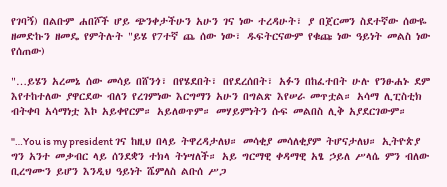የገባኝ) በልቡም ሐበሾች ሆይ ጭንቀታችሁን አሁን ገና ነው ተረዳሁት፣ ያ በጀርመን ስደተኛው ሰውዬ ዘመድኩን ዘመዴ የምትሉት "ይሄ የ7ተኛ ጨ ሰው ነው፣ ዱፍትርናውም የቁጩ ነው ዓይነት መልስ ነው የሰጠው)

"…ይሄን አረመኔ ሰው መሳይ በሸንጎ፣ በየሄደበት፣ በየደረሰበት፣ አፉን በከፈተበት ሁሉ የንፁሐኑ ደም እየተከተለው ያዋርደው ብለን የረገምነው እርግማን አሁን በግልጽ እየሠራ መጥቷል። አሳማ ሊፒስቲክ ብትቀባ አሳማነቷ እኮ አይቀየርም። አይለወጥም። መሃይምነትን ሱፍ መልበስ ሊቅ አያደርገውም።

"…You is my president ገና ከዚህ በላይ ትዋረዳታለህ። መሳቂያ መሳለቂያም ትሆናታለህ። ኢትዮጵያ ግን አንተ መቃብር ላይ ሰንደቋን ተክላ ትነሣለች። አይ ግርማዊ ቀዳማዊ አፄ ኃይለ ሥላሴ ምን ብለው ቢረግሙን ይሆን እንዲህ ዓይነት ሼምለስ ልቡሰ ሥጋ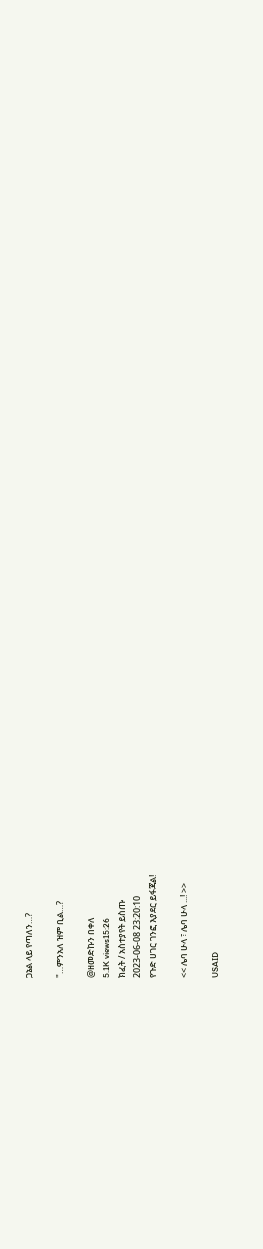ጋኔል ላይ የጣለን…?

"…ምንአለ ዝም ቢል…?

@ዘመድኩን በቀለ
5.1K views15:26
ክፈት / አስተያየት ይስጡ
2023-06-08 23:20:10
የጉድ ሀገር ገንፎ እያደር ይፋጃል!

<< ሌባ ሁላ ፣ ሌባ ሁላ ...! >>

USAID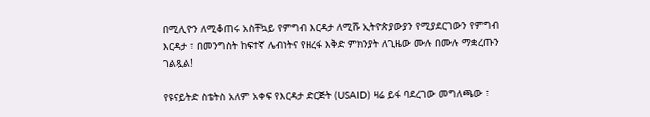በሚሊዮን ለሚቆጠሩ አስቸኳይ የምግብ እርዳታ ለሚሹ ኢትዮጵያውያን የሚያደርገውን የምግብ እርዳታ ፣ በመንግስት ከፍተኛ ሌብነትና የዘረፋ እቅድ ምክንያት ለጊዜው ሙሉ በሙሉ ማቋረጡን ገልጿል!

የዩናይትድ ስቴትስ አለም አቀፍ የእርዳታ ድርጅት (USAID) ዛሬ ይፋ ባደረገው መግለጫው ፣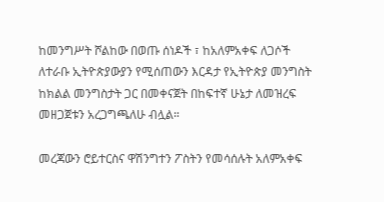ከመንግሥት ሾልከው በወጡ ሰነዶች ፣ ከአለምአቀፍ ለጋሶች ለተራቡ ኢትዮጵያውያን የሚሰጠውን እርዳታ የኢትዮጵያ መንግስት ከክልል መንግስታት ጋር በመቀናጀት በከፍተኛ ሁኔታ ለመዝረፍ መዘጋጀቱን አረጋግጫለሁ ብሏል።

መረጃውን ሮይተርስና ዋሽንግተን ፖስትን የመሳሰሉት አለምአቀፍ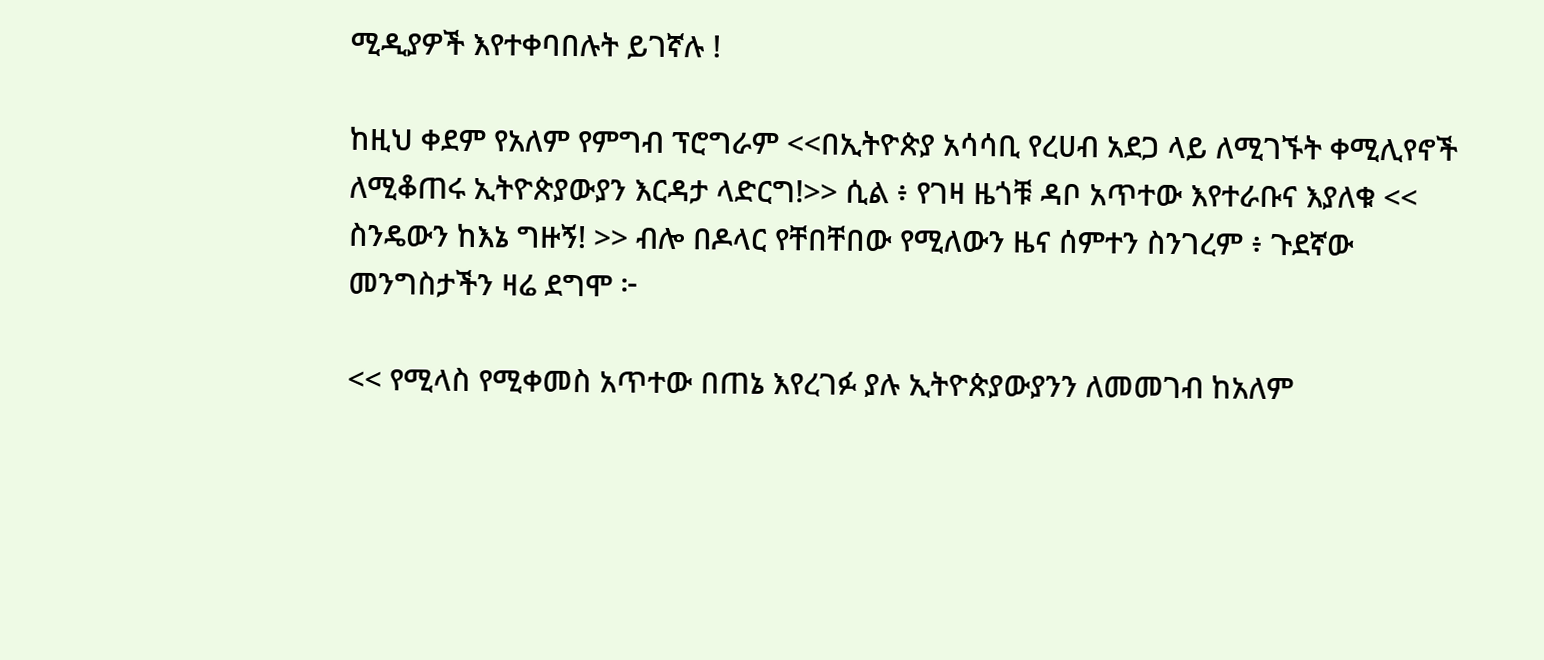ሚዲያዎች እየተቀባበሉት ይገኛሉ !

ከዚህ ቀደም የአለም የምግብ ፕሮግራም <<በኢትዮጵያ አሳሳቢ የረሀብ አደጋ ላይ ለሚገኙት ቀሚሊየኖች ለሚቆጠሩ ኢትዮጵያውያን እርዳታ ላድርግ!>> ሲል ፥ የገዛ ዜጎቹ ዳቦ አጥተው እየተራቡና እያለቁ << ስንዴውን ከእኔ ግዙኝ! >> ብሎ በዶላር የቸበቸበው የሚለውን ዜና ሰምተን ስንገረም ፥ ጉደኛው መንግስታችን ዛሬ ደግሞ ፦

<< የሚላስ የሚቀመስ አጥተው በጠኔ እየረገፉ ያሉ ኢትዮጵያውያንን ለመመገብ ከአለም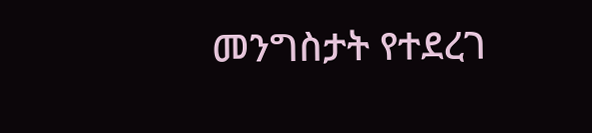መንግስታት የተደረገ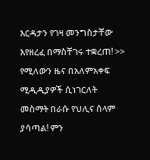እርዳታን የገዛ መንግስታቸው እየዘረፈ በማስቸገሩ ተቋረጠ! >> የሚለውን ዜና በአለምአቀፍ ሚዲዲያዎች ሲነገርለት መስማት በራሱ የህሊና ሰላም ያሳጣል! ምን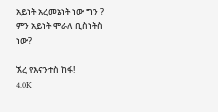አይነት አረመኔነት ነው ግን ? ምን አይነት ሞራለ ቢስነትስ ነው?

ኧረ የእናንተስ ከፋ!
4.0K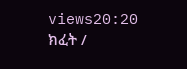views20:20
ክፈት /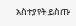አስተያየት ይስጡ